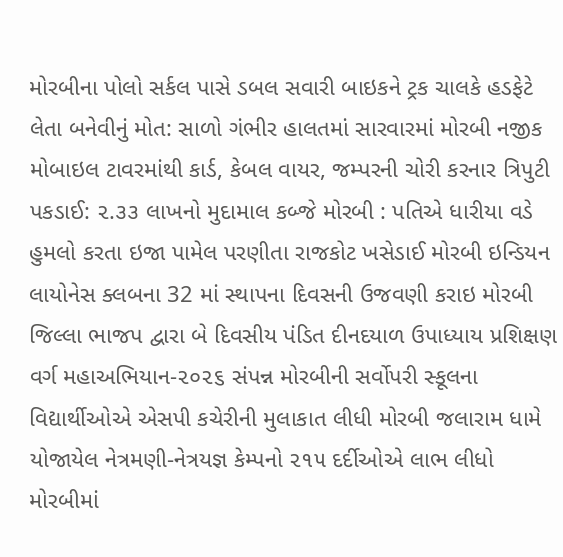મોરબીના પોલો સર્કલ પાસે ડબલ સવારી બાઇકને ટ્રક ચાલકે હડફેટે લેતા બનેવીનું મોત: સાળો ગંભીર હાલતમાં સારવારમાં મોરબી નજીક મોબાઇલ ટાવરમાંથી કાર્ડ, કેબલ વાયર, જમ્પરની ચોરી કરનાર ત્રિપુટી પકડાઈ: ૨.૩૩ લાખનો મુદામાલ કબ્જે મોરબી : પતિએ ધારીયા વડે હુમલો કરતા ઇજા પામેલ પરણીતા રાજકોટ ખસેડાઈ મોરબી ઇન્ડિયન લાયોનેસ ક્લબના 32 માં સ્થાપના દિવસની ઉજવણી કરાઇ મોરબી જિલ્લા ભાજપ દ્વારા બે દિવસીય પંડિત દીનદયાળ ઉપાધ્યાય પ્રશિક્ષણ વર્ગ મહાઅભિયાન-૨૦૨૬ સંપન્ન મોરબીની સર્વોપરી સ્કૂલના વિદ્યાર્થીઓએ એસપી કચેરીની મુલાકાત લીધી મોરબી જલારામ ધામે યોજાયેલ નેત્રમણી-નેત્રયજ્ઞ કેમ્પનો ૨૧૫ દર્દીઓએ લાભ લીધો મોરબીમાં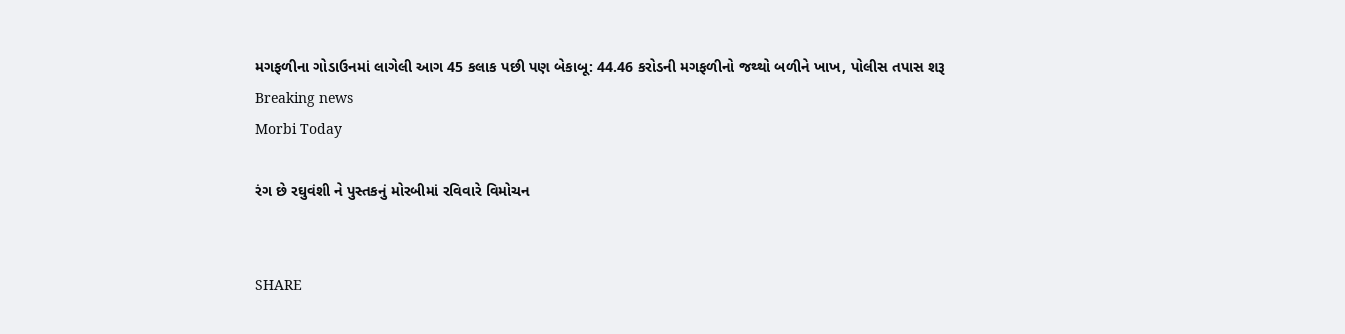મગફળીના ગોડાઉનમાં લાગેલી આગ 45 કલાક પછી પણ બેકાબૂ: 44.46 કરોડની મગફળીનો જથ્થો બળીને ખાખ, પોલીસ તપાસ શરૂ
Breaking news
Morbi Today

રંગ છે રઘુવંશી ને પુસ્તકનું મોરબીમાં રવિવારે વિમોચન


SHARE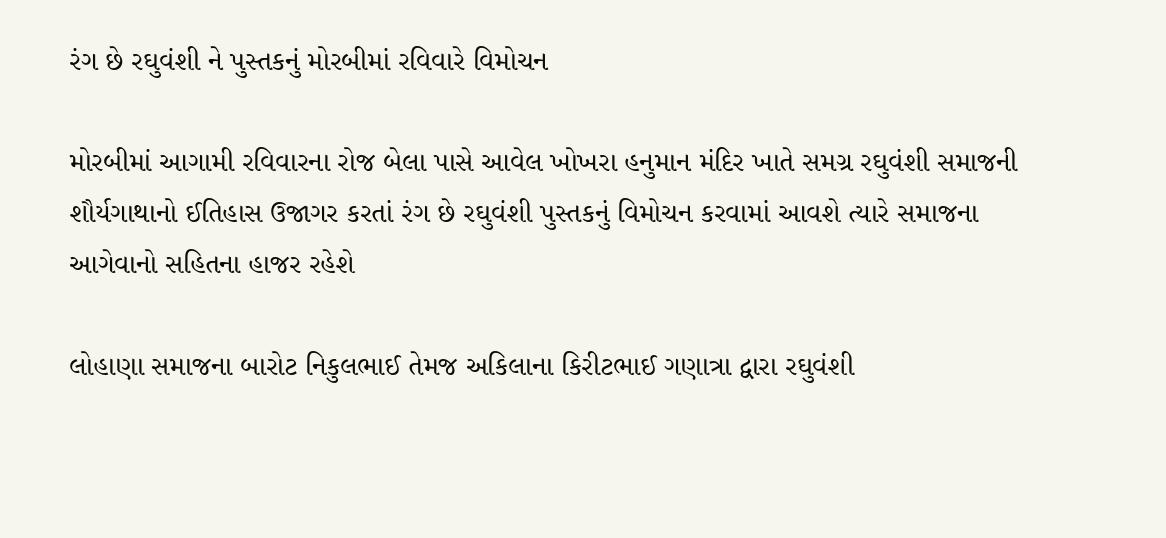રંગ છે રઘુવંશી ને પુસ્તકનું મોરબીમાં રવિવારે વિમોચન

મોરબીમાં આગામી રવિવારના રોજ બેલા પાસે આવેલ ખોખરા હનુમાન મંદિર ખાતે સમગ્ર રઘુવંશી સમાજની શૌર્યગાથાનો ઈતિહાસ ઉજાગર કરતાં રંગ છે રઘુવંશી પુસ્તકનું વિમોચન કરવામાં આવશે ત્યારે સમાજના આગેવાનો સહિતના હાજર રહેશે

લોહાણા સમાજના બારોટ નિકુલભાઈ તેમજ અકિલાના કિરીટભાઈ ગણાત્રા દ્વારા રઘુવંશી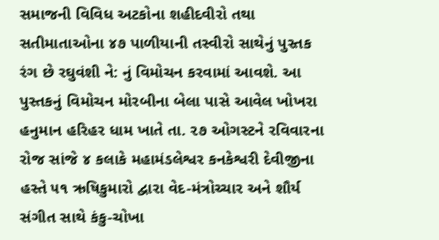સમાજની વિવિધ અટકોના શહીદવીરો તથા સતીમાતાઓના ૪૭ પાળીયાની તસ્વીરો સાથેનું પુસ્તક રંગ છે રઘુવંશી ને: નું વિમોચન કરવામાં આવશે. આ પુસ્તકનું વિમોચન મોરબીના બેલા પાસે આવેલ ખોખરા હનુમાન હરિહર ધામ ખાતે તા. ૨૭ ઓગસ્ટને રવિવારના રોજ સાંજે ૪ કલાકે મહામંડલેશ્વર કનકેશ્વરી દેવીજીના હસ્તે ૫૧ ઋષિકુમારો દ્વારા વેદ-મંત્રોચ્ચાર અને શૌર્ય સંગીત સાથે કંકુ-ચોખા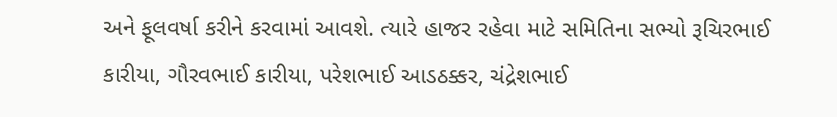અને ફૂલવર્ષા કરીને કરવામાં આવશે. ત્યારે હાજર રહેવા માટે સમિતિના સભ્યો રૂચિરભાઈ કારીયા, ગૌરવભાઈ કારીયા, પરેશભાઈ આડઠક્કર, ચંદ્રેશભાઈ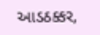આડઠક્કર,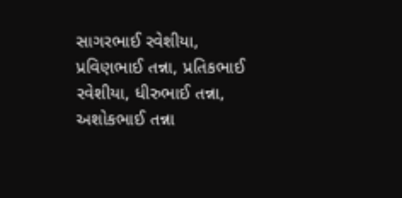સાગરભાઈ રવેશીયા, પ્રવિણભાઈ તન્ના, પ્રતિકભાઈ રવેશીયા, ધીરુભાઈ તન્ના, અશોકભાઈ તન્ના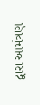દ્વારા આમંત્રણ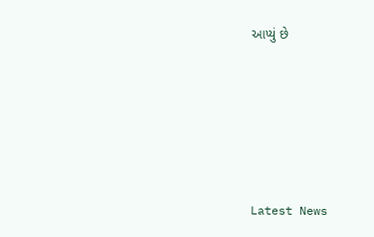આપ્યું છે






Latest News